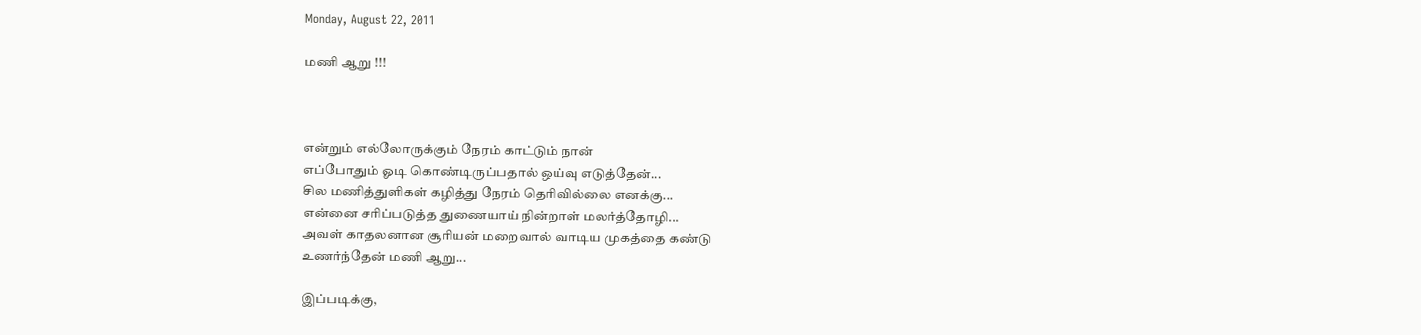Monday, August 22, 2011

மணி ஆறு !!!



என்றும் எல்லோருக்கும் நேரம் காட்டும் நான்
எப்போதும் ஓடி கொண்டிருப்பதால் ஒய்வு எடுத்தேன்...
சில மணித்துளிகள் கழித்து நேரம் தெரிவில்லை எனக்கு...
என்னை சரிப்படுத்த துணையாய் நின்றாள் மலர்த்தோழி...
அவள் காதலனான சூரியன் மறைவால் வாடிய முகத்தை கண்டு
உணர்ந்தேன் மணி ஆறு...

இப்படிக்கு,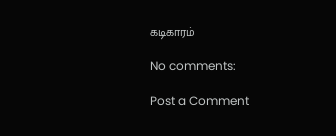கடிகாரம்

No comments:

Post a Comment